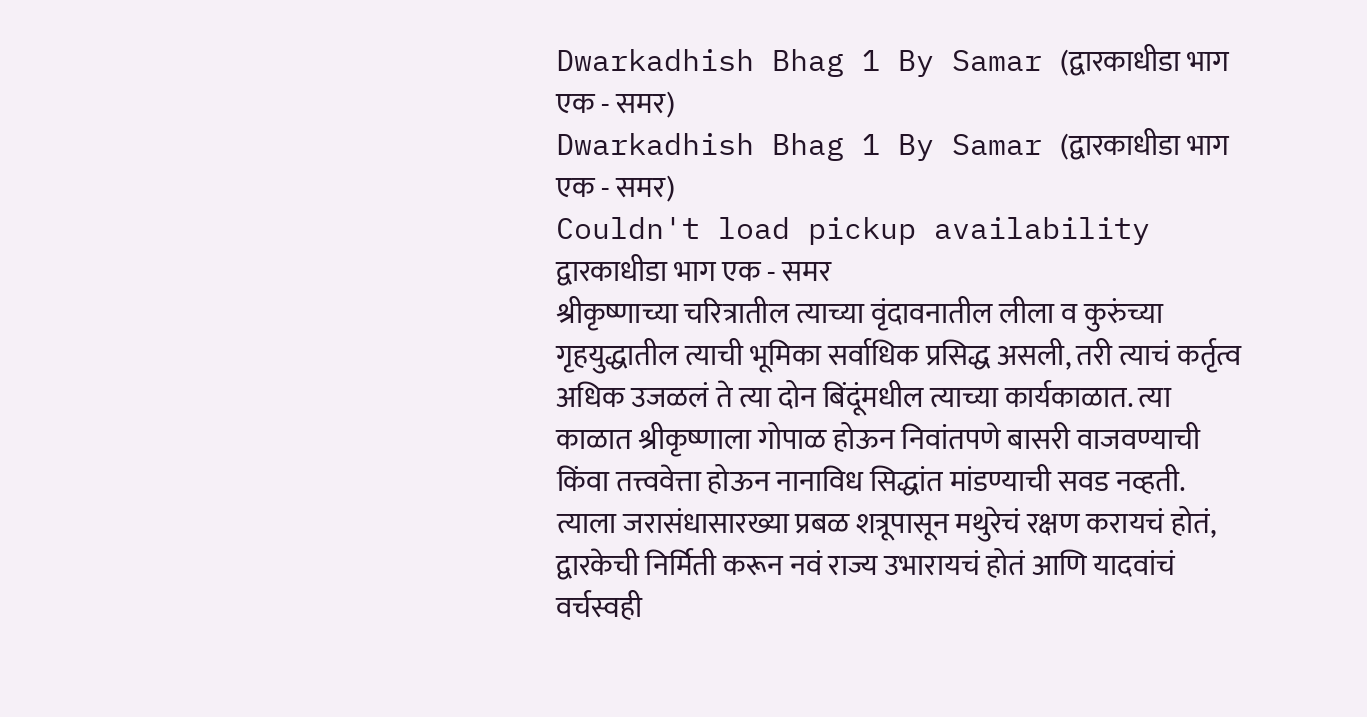Dwarkadhish Bhag 1 By Samar (द्वारकाधीडा भाग एक - समर)
Dwarkadhish Bhag 1 By Samar (द्वारकाधीडा भाग एक - समर)
Couldn't load pickup availability
द्वारकाधीडा भाग एक - समर
श्रीकृष्णाच्या चरित्रातील त्याच्या वृंदावनातील लीला व कुरुंच्या गृहयुद्धातील त्याची भूमिका सर्वाधिक प्रसिद्ध असली, तरी त्याचं कर्तृत्व अधिक उजळलं ते त्या दोन बिंदूंमधील त्याच्या कार्यकाळात. त्या काळात श्रीकृष्णाला गोपाळ होऊन निवांतपणे बासरी वाजवण्याची किंवा तत्त्ववेत्ता होऊन नानाविध सिद्धांत मांडण्याची सवड नव्हती. त्याला जरासंधासारख्या प्रबळ शत्रूपासून मथुरेचं रक्षण करायचं होतं, द्वारकेची निर्मिती करून नवं राज्य उभारायचं होतं आणि यादवांचं वर्चस्वही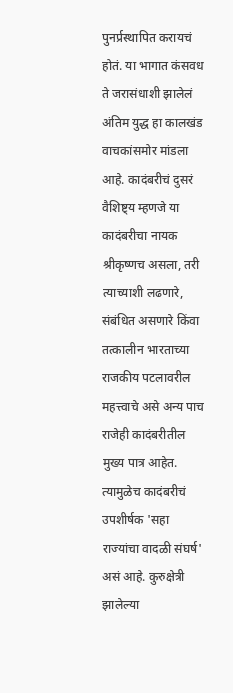पुनर्प्रस्थापित करायचं होतं. या भागात कंसवध ते जरासंधाशी झालेलं अंतिम युद्ध हा कालखंड वाचकांसमोर मांडला आहे. कादंबरीचं दुसरं वैशिष्ट्य म्हणजे या कादंबरीचा नायक श्रीकृष्णच असला, तरी त्याच्याशी लढणारे, संबंधित असणारे किंवा तत्कालीन भारताच्या राजकीय पटलावरील महत्त्वाचे असे अन्य पाच राजेही कादंबरीतील मुख्य पात्र आहेत. त्यामुळेच कादंबरीचं उपशीर्षक 'सहा राज्यांचा वादळी संघर्ष' असं आहे. कुरुक्षेत्री झालेल्या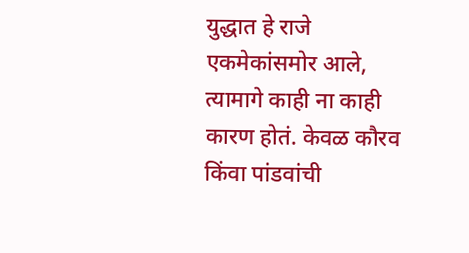युद्धात हे राजे एकमेकांसमोर आले, त्यामागे काही ना काही कारण होतं. केवळ कौरव किंवा पांडवांची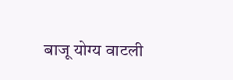बाजू योग्य वाटली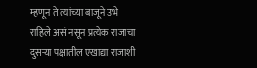म्हणून ते त्यांच्या बाजूने उभे राहिले असं नसून प्रत्येक राजाचा दुसऱ्या पक्षातील एखाद्या राजाशी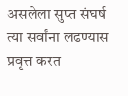असलेला सुप्त संघर्ष त्या सर्वांना लढण्यास प्रवृत्त करत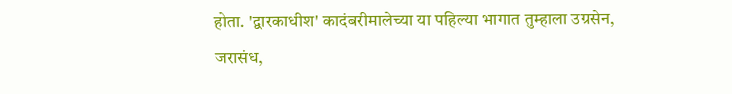होता. 'द्वारकाधीश' कादंबरीमालेच्या या पहिल्या भागात तुम्हाला उग्रसेन, जरासंध,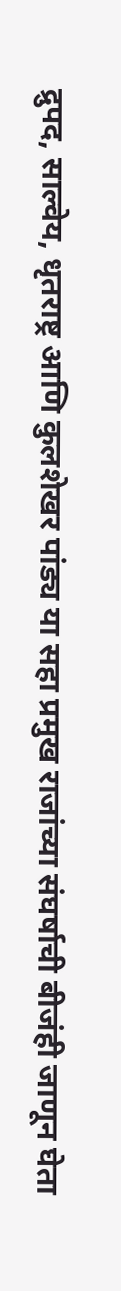द्रुपद, साल्वेय, धृतराष्ट्र आणि कुलशेखर पांड्य या सहा प्रमुख राजांच्या संघर्षाची बीजंही जाणून घेता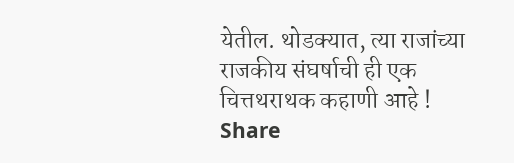येतील. थोडक्यात, त्या राजांच्या राजकीय संघर्षाची ही एक चित्तथराथक कहाणी आहे !
Share